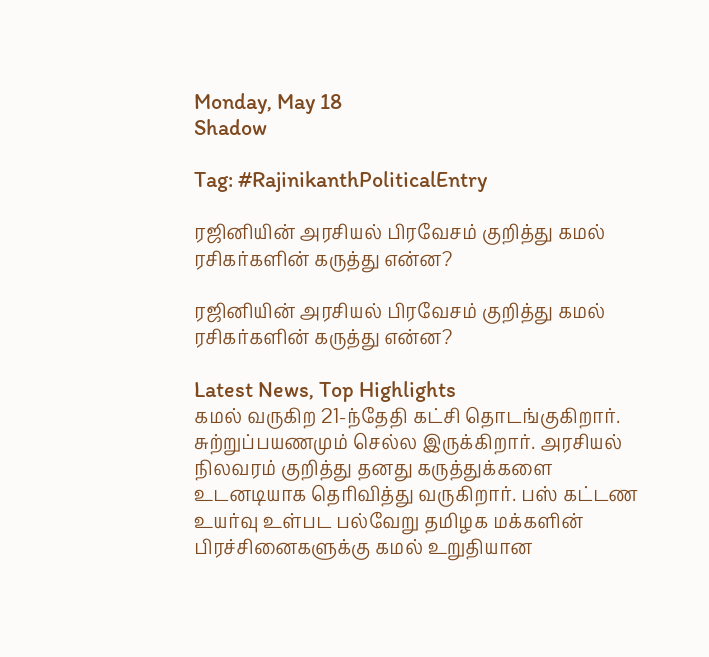Monday, May 18
Shadow

Tag: #RajinikanthPoliticalEntry

ரஜினியின் அரசியல் பிரவேசம் குறித்து கமல் ரசிகர்களின் கருத்து என்ன?

ரஜினியின் அரசியல் பிரவேசம் குறித்து கமல் ரசிகர்களின் கருத்து என்ன?

Latest News, Top Highlights
கமல் வருகிற 21-ந்தேதி கட்சி தொடங்குகிறார். சுற்றுப்பயணமும் செல்ல இருக்கிறார். அரசியல் நிலவரம் குறித்து தனது கருத்துக்களை உடனடியாக தெரிவித்து வருகிறார். பஸ் கட்டண உயர்வு உள்பட பல்வேறு தமிழக மக்களின் பிரச்சினைகளுக்கு கமல் உறுதியான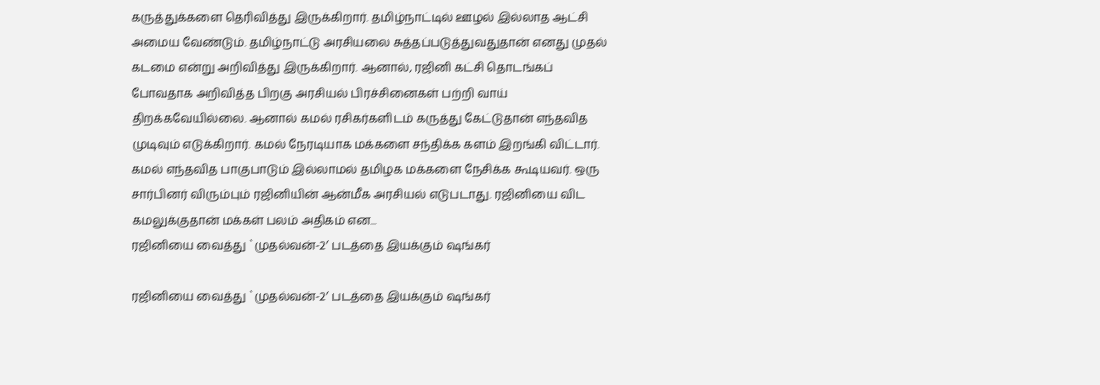கருத்துக்களை தெரிவித்து இருக்கிறார். தமிழ்நாட்டில் ஊழல் இல்லாத ஆட்சி அமைய வேண்டும். தமிழ்நாட்டு அரசியலை சுத்தப்படுத்துவதுதான் எனது முதல் கடமை என்று அறிவித்து இருக்கிறார். ஆனால், ரஜினி கட்சி தொடங்கப் போவதாக அறிவித்த பிறகு அரசியல் பிரச்சினைகள் பற்றி வாய் திறக்கவேயில்லை. ஆனால் கமல் ரசிகர்களிடம் கருத்து கேட்டுதான் எந்தவித முடிவும் எடுக்கிறார். கமல் நேரடியாக மக்களை சந்திக்க களம் இறங்கி விட்டார். கமல் எந்தவித பாகுபாடும் இல்லாமல் தமிழக மக்களை நேசிக்க கூடியவர். ஒரு சார்பினர் விரும்பும் ரஜினியின் ஆன்மீக அரசியல் எடுபடாது. ரஜினியை விட கமலுக்குதான் மக்கள் பலம் அதிகம் என...
ரஜினியை வைத்து `முதல்வன்-2′ படத்தை இயக்கும் ஷங்கர்

ரஜினியை வைத்து `முதல்வன்-2′ படத்தை இயக்கும் ஷங்கர்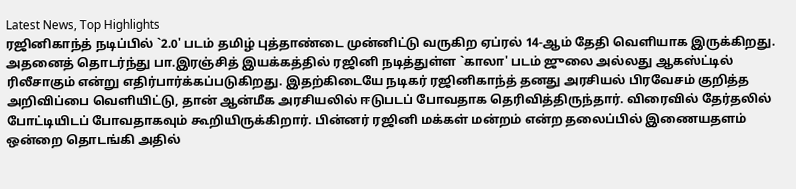Latest News, Top Highlights
ரஜினிகாந்த் நடிப்பில் `2.0' படம் தமிழ் புத்தாண்டை முன்னிட்டு வருகிற ஏப்ரல் 14-ஆம் தேதி வெளியாக இருக்கிறது. அதனைத் தொடர்ந்து பா.இரஞ்சித் இயக்கத்தில் ரஜினி நடித்துள்ள `காலா' படம் ஜுலை அல்லது ஆகஸ்ட்டில் ரிலீசாகும் என்று எதிர்பார்க்கப்படுகிறது. இதற்கிடையே நடிகர் ரஜினிகாந்த் தனது அரசியல் பிரவேசம் குறித்த அறிவிப்பை வெளியிட்டு, தான் ஆன்மீக அரசியலில் ஈடுபடப் போவதாக தெரிவித்திருந்தார். விரைவில் தேர்தலில் போட்டியிடப் போவதாகவும் கூறியிருக்கிறார். பின்னர் ரஜினி மக்கள் மன்றம் என்ற தலைப்பில் இணையதளம் ஒன்றை தொடங்கி அதில்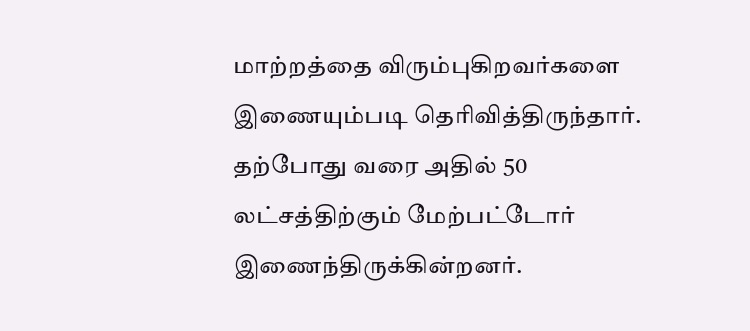மாற்றத்தை விரும்புகிறவர்களை இணையும்படி தெரிவித்திருந்தார். தற்போது வரை அதில் 50 லட்சத்திற்கும் மேற்பட்டோர் இணைந்திருக்கின்றனர்.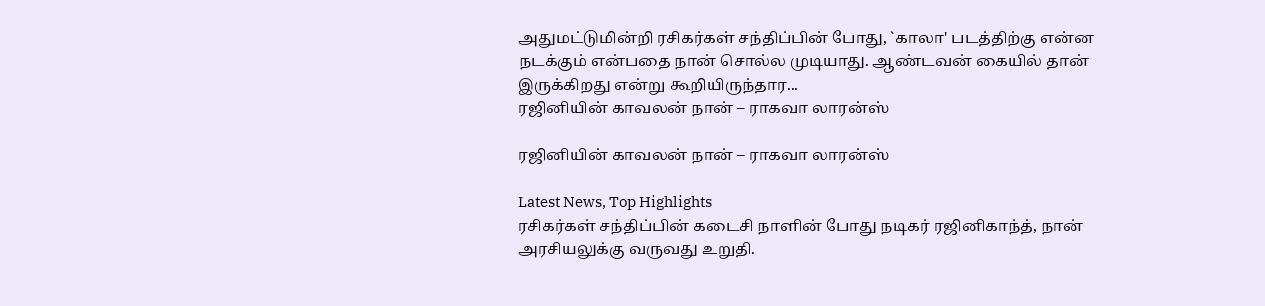அதுமட்டுமின்றி ரசிகர்கள் சந்திப்பின் போது, `காலா' படத்திற்கு என்ன நடக்கும் என்பதை நான் சொல்ல முடியாது. ஆண்டவன் கையில் தான் இருக்கிறது என்று கூறியிருந்தார...
ரஜினியின் காவலன் நான் – ராகவா லாரன்ஸ்

ரஜினியின் காவலன் நான் – ராகவா லாரன்ஸ்

Latest News, Top Highlights
ரசிகர்கள் சந்திப்பின் கடைசி நாளின் போது நடிகர் ரஜினிகாந்த், நான் அரசியலுக்கு வருவது உறுதி.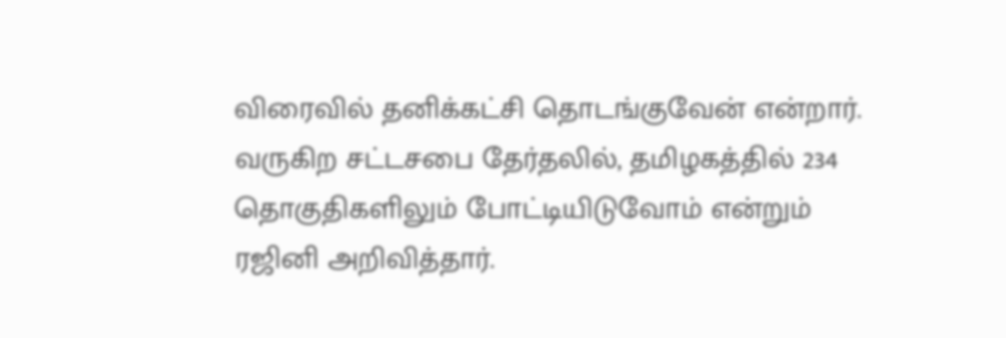விரைவில் தனிக்கட்சி தொடங்குவேன் என்றார். வருகிற சட்டசபை தேர்தலில், தமிழகத்தில் 234 தொகுதிகளிலும் போட்டியிடுவோம் என்றும் ரஜினி அறிவித்தார்.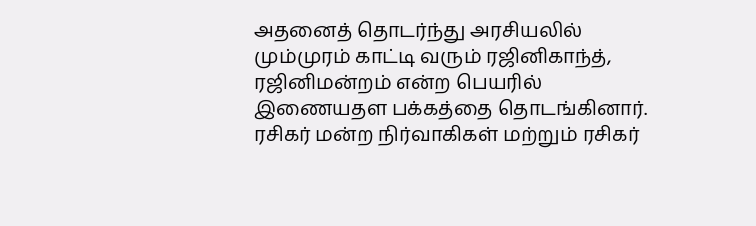அதனைத் தொடர்ந்து அரசியலில் மும்முரம் காட்டி வரும் ரஜினிகாந்த், ரஜினிமன்றம் என்ற பெயரில் இணையதள பக்கத்தை தொடங்கினார். ரசிகர் மன்ற நிர்வாகிகள் மற்றும் ரசிகர்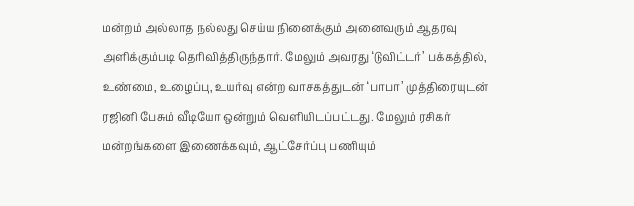மன்றம் அல்லாத நல்லது செய்ய நினைக்கும் அனைவரும் ஆதரவு அளிக்கும்படி தெரிவித்திருந்தார். மேலும் அவரது ‘டுவிட்டர்’ பக்கத்தில், உண்மை, உழைப்பு, உயர்வு என்ற வாசகத்துடன் ‘பாபா’ முத்திரையுடன் ரஜினி பேசும் வீடியோ ஒன்றும் வெளியிடப்பட்டது. மேலும் ரசிகர் மன்றங்களை இணைக்கவும், ஆட்சேர்ப்பு பணியும்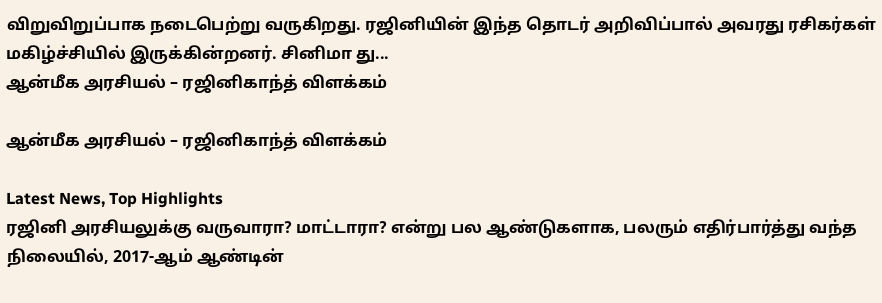விறுவிறுப்பாக நடைபெற்று வருகிறது. ரஜினியின் இந்த தொடர் அறிவிப்பால் அவரது ரசிகர்கள் மகிழ்ச்சியில் இருக்கின்றனர். சினிமா து...
ஆன்மீக அரசியல் – ரஜினிகாந்த் விளக்கம்

ஆன்மீக அரசியல் – ரஜினிகாந்த் விளக்கம்

Latest News, Top Highlights
ரஜினி அரசியலுக்கு வருவாரா? மாட்டாரா? என்று பல ஆண்டுகளாக, பலரும் எதிர்பார்த்து வந்த நிலையில், 2017-ஆம் ஆண்டின்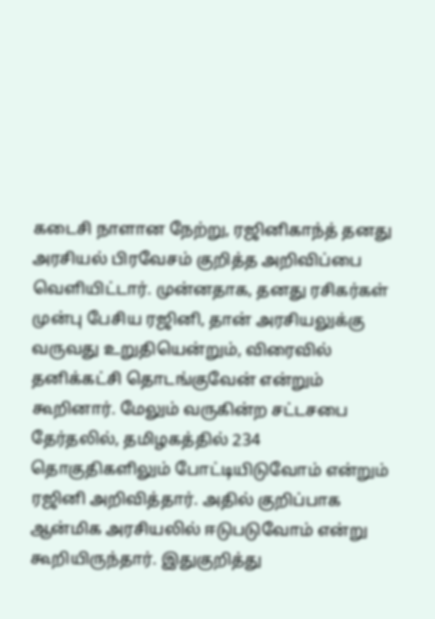கடைசி நாளான நேற்று, ரஜினிகாந்த் தனது அரசியல் பிரவேசம் குறித்த அறிவிப்பை வெளியிட்டார். முன்னதாக, தனது ரசிகர்கள் முன்பு பேசிய ரஜினி, தான் அரசியலுக்கு வருவது உறுதியென்றும், விரைவில் தனிக்கட்சி தொடங்குவேன் என்றும் கூறினார். மேலும் வருகின்ற சட்டசபை தேர்தலில், தமிழகத்தில் 234 தொகுதிகளிலும் போட்டியிடுவோம் என்றும் ரஜினி அறிவித்தார். அதில் குறிப்பாக ஆன்மிக அரசியலில் ஈடுபடுவோம் என்று கூறியிருந்தார். இதுகுறித்து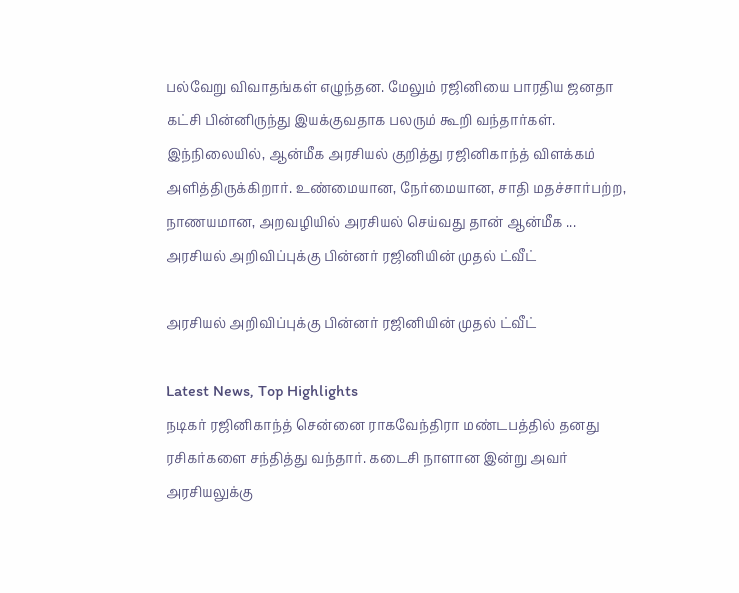பல்வேறு விவாதங்கள் எழுந்தன. மேலும் ரஜினியை பாரதிய ஜனதா கட்சி பின்னிருந்து இயக்குவதாக பலரும் கூறி வந்தார்கள். இந்நிலையில், ஆன்மீக அரசியல் குறித்து ரஜினிகாந்த் விளக்கம் அளித்திருக்கிறார். உண்மையான, நேர்மையான, சாதி மதச்சார்பற்ற, நாணயமான, அறவழியில் அரசியல் செய்வது தான் ஆன்மீக ...
அரசியல் அறிவிப்புக்கு பின்னர் ரஜினியின் முதல் ட்வீட்

அரசியல் அறிவிப்புக்கு பின்னர் ரஜினியின் முதல் ட்வீட்

Latest News, Top Highlights
நடிகர் ரஜினிகாந்த் சென்னை ராகவேந்திரா மண்டபத்தில் தனது ரசிகர்களை சந்தித்து வந்தார். கடைசி நாளான இன்று அவர் அரசியலுக்கு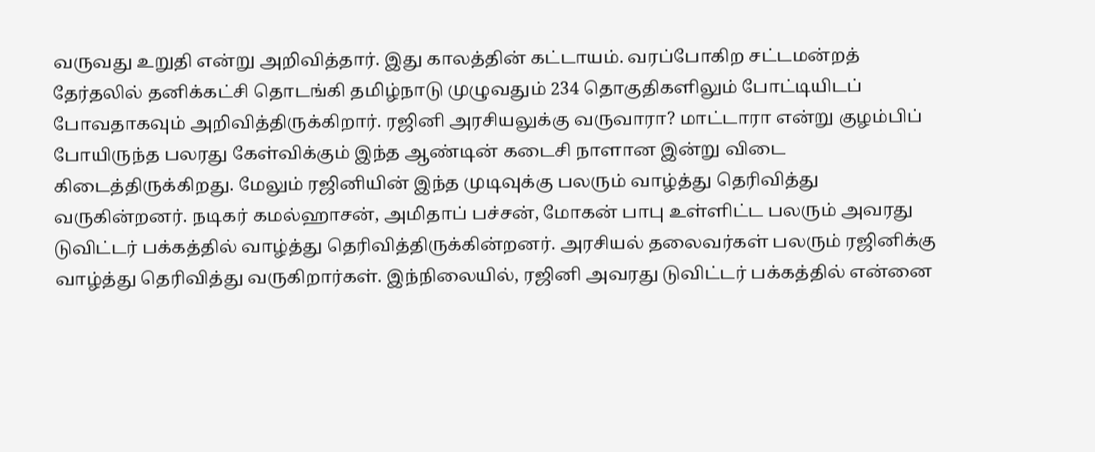வருவது உறுதி என்று அறிவித்தார். இது காலத்தின் கட்டாயம். வரப்போகிற சட்டமன்றத் தேர்தலில் தனிக்கட்சி தொடங்கி தமிழ்நாடு முழுவதும் 234 தொகுதிகளிலும் போட்டியிடப் போவதாகவும் அறிவித்திருக்கிறார். ரஜினி அரசியலுக்கு வருவாரா? மாட்டாரா என்று குழம்பிப் போயிருந்த பலரது கேள்விக்கும் இந்த ஆண்டின் கடைசி நாளான இன்று விடை கிடைத்திருக்கிறது. மேலும் ரஜினியின் இந்த முடிவுக்கு பலரும் வாழ்த்து தெரிவித்து வருகின்றனர். நடிகர் கமல்ஹாசன், அமிதாப் பச்சன், மோகன் பாபு உள்ளிட்ட பலரும் அவரது டுவிட்டர் பக்கத்தில் வாழ்த்து தெரிவித்திருக்கின்றனர். அரசியல் தலைவர்கள் பலரும் ரஜினிக்கு வாழ்த்து தெரிவித்து வருகிறார்கள். இந்நிலையில், ரஜினி அவரது டுவிட்டர் பக்கத்தில் என்னை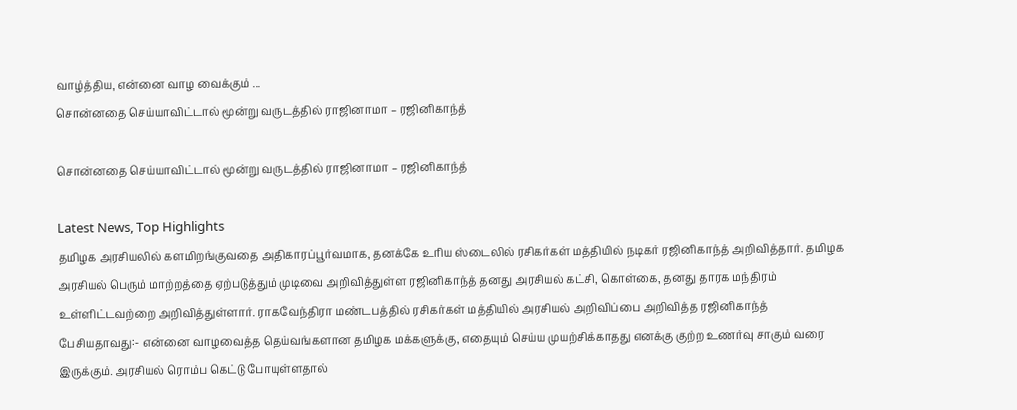வாழ்த்திய, என்னை வாழ வைக்கும் ...
சொன்னதை செய்யாவிட்டால் மூன்று வருடத்தில் ராஜினாமா – ரஜினிகாந்த்

சொன்னதை செய்யாவிட்டால் மூன்று வருடத்தில் ராஜினாமா – ரஜினிகாந்த்

Latest News, Top Highlights
தமிழக அரசியலில் களமிறங்குவதை அதிகாரப்பூர்வமாக, தனக்கே உரிய ஸ்டைலில் ரசிகர்கள் மத்தியில் நடிகர் ரஜினிகாந்த் அறிவித்தார். தமிழக அரசியல் பெரும் மாற்றத்தை ஏற்படுத்தும் முடிவை அறிவித்துள்ள ரஜினிகாந்த் தனது அரசியல் கட்சி, கொள்கை, தனது தாரக மந்திரம் உள்ளிட்டவற்றை அறிவித்துள்ளார். ராகவேந்திரா மண்டபத்தில் ரசிகர்கள் மத்தியில் அரசியல் அறிவிப்பை அறிவித்த ரஜினிகாந்த் பேசியதாவது:- என்னை வாழவைத்த தெய்வங்களான தமிழக மக்களுக்கு, எதையும் செய்ய முயற்சிக்காதது எனக்கு குற்ற உணர்வு சாகும் வரை இருக்கும். அரசியல் ரொம்ப கெட்டு போயுள்ளதால்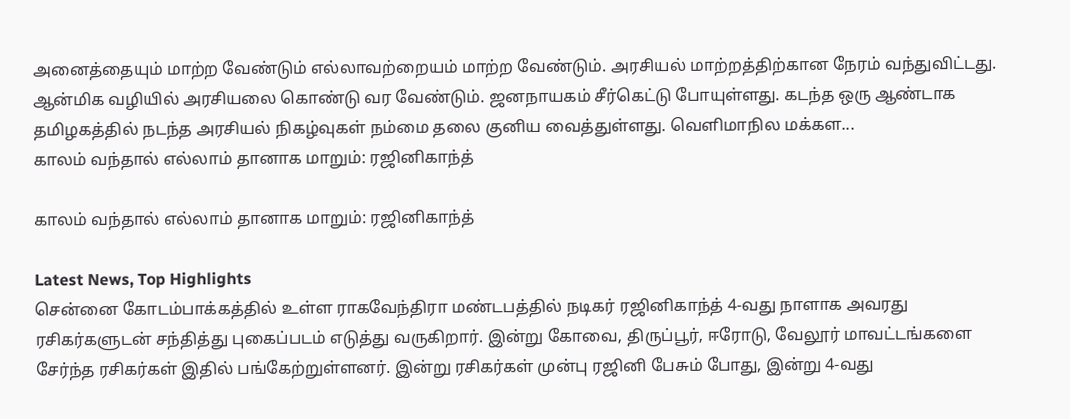அனைத்தையும் மாற்ற வேண்டும் எல்லாவற்றையம் மாற்ற வேண்டும். அரசியல் மாற்றத்திற்கான நேரம் வந்துவிட்டது. ஆன்மிக வழியில் அரசியலை கொண்டு வர வேண்டும். ஜனநாயகம் சீர்கெட்டு போயுள்ளது. கடந்த ஒரு ஆண்டாக தமிழகத்தில் நடந்த அரசியல் நிகழ்வுகள் நம்மை தலை குனிய வைத்துள்ளது. வெளிமாநில மக்கள...
காலம் வந்தால் எல்லாம் தானாக மாறும்: ரஜினிகாந்த்

காலம் வந்தால் எல்லாம் தானாக மாறும்: ரஜினிகாந்த்

Latest News, Top Highlights
சென்னை கோடம்பாக்கத்தில் உள்ள ராகவேந்திரா மண்டபத்தில் நடிகர் ரஜினிகாந்த் 4-வது நாளாக அவரது ரசிகர்களுடன் சந்தித்து புகைப்படம் எடுத்து வருகிறார். இன்று கோவை, திருப்பூர், ஈரோடு, வேலூர் மாவட்டங்களை சேர்ந்த ரசிகர்கள் இதில் பங்கேற்றுள்ளனர். இன்று ரசிகர்கள் முன்பு ரஜினி பேசும் போது, இன்று 4-வது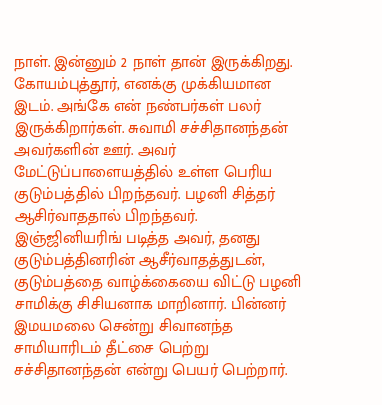நாள். இன்னும் 2 நாள் தான் இருக்கிறது. கோயம்புத்தூர், எனக்கு முக்கியமான இடம். அங்கே என் நண்பர்கள் பலர் இருக்கிறார்கள். சுவாமி சச்சிதானந்தன் அவர்களின் ஊர். அவர் மேட்டுப்பாளையத்தில் உள்ள பெரிய குடும்பத்தில் பிறந்தவர். பழனி சித்தர் ஆசிர்வாததால் பிறந்தவர். இஞ்ஜினியரிங் படித்த அவர், தனது குடும்பத்தினரின் ஆசீர்வாதத்துடன், குடும்பத்தை வாழ்க்கையை விட்டு பழனி சாமிக்கு சிசியனாக மாறினார். பின்னர் இமயமலை சென்று சிவானந்த சாமியாரிடம் தீட்சை பெற்று சச்சிதானந்தன் என்று பெயர் பெற்றார்.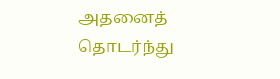அதனைத் தொடர்ந்து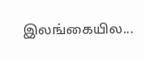இலங்கையில...